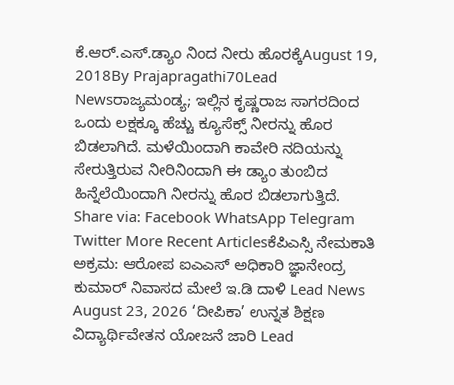ಕೆ.ಆರ್.ಎಸ್.ಡ್ಯಾಂ ನಿಂದ ನೀರು ಹೊರಕ್ಕೆAugust 19, 2018By Prajapragathi70Lead Newsರಾಜ್ಯಮಂಡ್ಯ; ಇಲ್ಲಿನ ಕೃಷ್ಣರಾಜ ಸಾಗರದಿಂದ ಒಂದು ಲಕ್ಷಕ್ಕೂ ಹೆಚ್ಚು ಕ್ಯೂಸೆಕ್ಸ್ ನೀರನ್ನು ಹೊರ ಬಿಡಲಾಗಿದೆ. ಮಳೆಯಿಂದಾಗಿ ಕಾವೇರಿ ನದಿಯನ್ನು ಸೇರುತ್ತಿರುವ ನೀರಿನಿಂದಾಗಿ ಈ ಡ್ಯಾಂ ತುಂಬಿದ ಹಿನ್ನೆಲೆಯಿಂದಾಗಿ ನೀರನ್ನು ಹೊರ ಬಿಡಲಾಗುತ್ತಿದೆ. Share via: Facebook WhatsApp Telegram Twitter More Recent Articlesಕೆಪಿಎಸ್ಸಿ ನೇಮಕಾತಿ ಅಕ್ರಮ: ಆರೋಪ ಐಎಎಸ್ ಅಧಿಕಾರಿ ಜ್ಞಾನೇಂದ್ರ ಕುಮಾರ್ ನಿವಾಸದ ಮೇಲೆ ಇ.ಡಿ ದಾಳಿ Lead News August 23, 2026 ‘ದೀಪಿಕಾ’ ಉನ್ನತ ಶಿಕ್ಷಣ ವಿದ್ಯಾರ್ಥಿವೇತನ ಯೋಜನೆ ಜಾರಿ Lead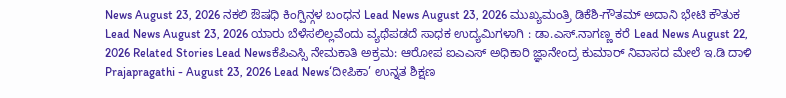News August 23, 2026 ನಕಲಿ ಔಷಧಿ ಕಿಂಗ್ಪಿನ್ಗಳ ಬಂಧನ Lead News August 23, 2026 ಮುಖ್ಯಮಂತ್ರಿ ಡಿಕೆಶಿ-ಗೌತಮ್ ಅದಾನಿ ಭೇಟಿ ಕೌತುಕ Lead News August 23, 2026 ಯಾರು ಬೆಳೆಸಲಿಲ್ಲವೆಂದು ವ್ಯಥೆಪಡದೆ ಸಾಧಕ ಉದ್ಯಮಿಗಳಾಗಿ : ಡಾ.ಎಸ್.ನಾಗಣ್ಣ ಕರೆ Lead News August 22, 2026 Related Stories Lead Newsಕೆಪಿಎಸ್ಸಿ ನೇಮಕಾತಿ ಅಕ್ರಮ: ಆರೋಪ ಐಎಎಸ್ ಅಧಿಕಾರಿ ಜ್ಞಾನೇಂದ್ರ ಕುಮಾರ್ ನಿವಾಸದ ಮೇಲೆ ಇ.ಡಿ ದಾಳಿ Prajapragathi - August 23, 2026 Lead News‘ದೀಪಿಕಾ’ ಉನ್ನತ ಶಿಕ್ಷಣ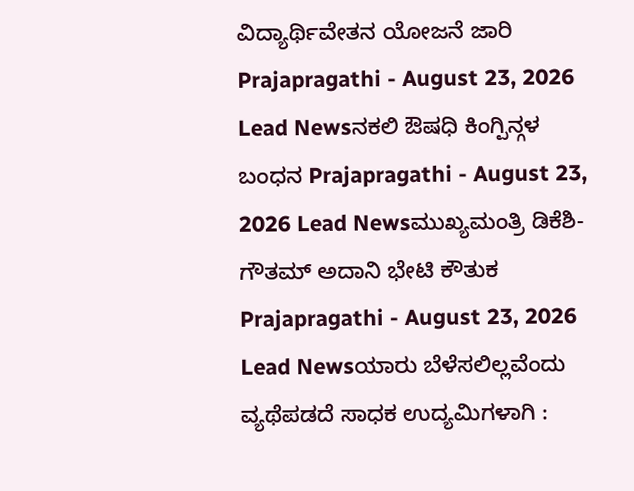ವಿದ್ಯಾರ್ಥಿವೇತನ ಯೋಜನೆ ಜಾರಿ Prajapragathi - August 23, 2026 Lead Newsನಕಲಿ ಔಷಧಿ ಕಿಂಗ್ಪಿನ್ಗಳ ಬಂಧನ Prajapragathi - August 23, 2026 Lead Newsಮುಖ್ಯಮಂತ್ರಿ ಡಿಕೆಶಿ-ಗೌತಮ್ ಅದಾನಿ ಭೇಟಿ ಕೌತುಕ Prajapragathi - August 23, 2026 Lead Newsಯಾರು ಬೆಳೆಸಲಿಲ್ಲವೆಂದು ವ್ಯಥೆಪಡದೆ ಸಾಧಕ ಉದ್ಯಮಿಗಳಾಗಿ :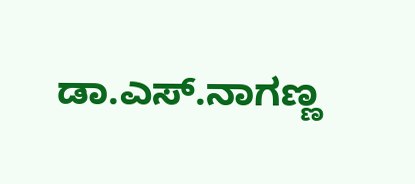ಡಾ.ಎಸ್.ನಾಗಣ್ಣ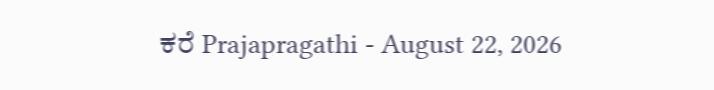ಕರೆ Prajapragathi - August 22, 2026